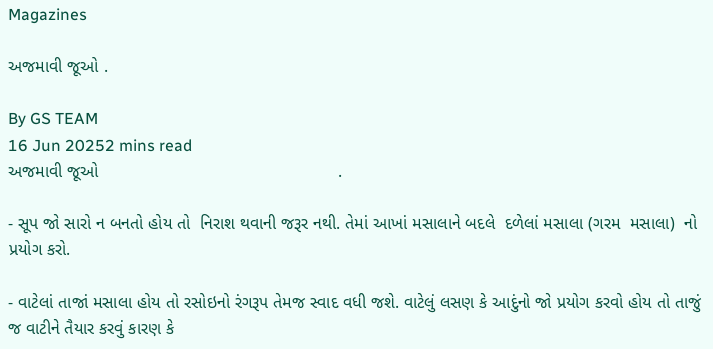Magazines

અજમાવી જૂઓ .

By GS TEAM
16 Jun 20252 mins read
અજમાવી જૂઓ                                                  .

- સૂપ જો સારો ન બનતો હોય તો  નિરાશ થવાની જરૂર નથી. તેમાં આખાં મસાલાને બદલે  દળેલાં મસાલા (ગરમ  મસાલા)  નો પ્રયોગ કરો.

- વાટેલાં તાજાં મસાલા હોય તો રસોઇનો રંગરૂપ તેમજ સ્વાદ વધી જશે. વાટેલું લસણ કે આદુંનો જો પ્રયોગ કરવો હોય તો તાજું જ વાટીને તૈયાર કરવું કારણ કે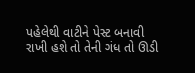પહેલેથી વાટીને પેસ્ટ બનાવી રાખી હશે તો તેની ગંધ તો ઊડી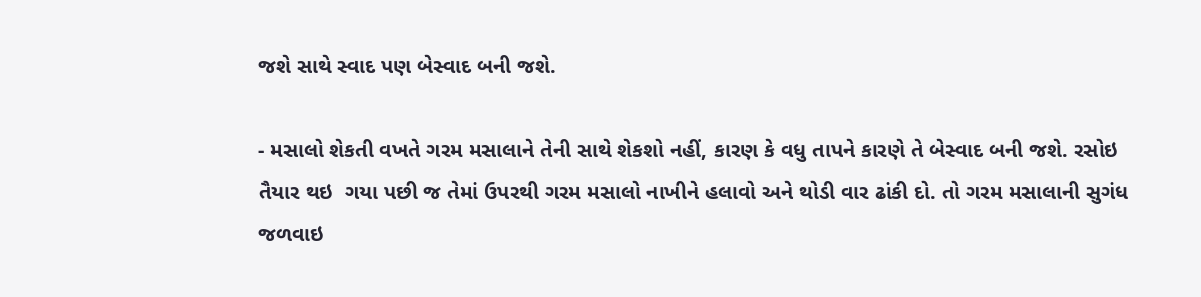જશે સાથે સ્વાદ પણ બેસ્વાદ બની જશે.

- મસાલો શેકતી વખતે ગરમ મસાલાને તેની સાથે શેકશો નહીં, કારણ કે વધુ તાપને કારણે તે બેસ્વાદ બની જશે. રસોઇ તૈયાર થઇ  ગયા પછી જ તેમાં ઉપરથી ગરમ મસાલો નાખીને હલાવો અને થોડી વાર ઢાંકી દો. તો ગરમ મસાલાની સુગંધ જળવાઇ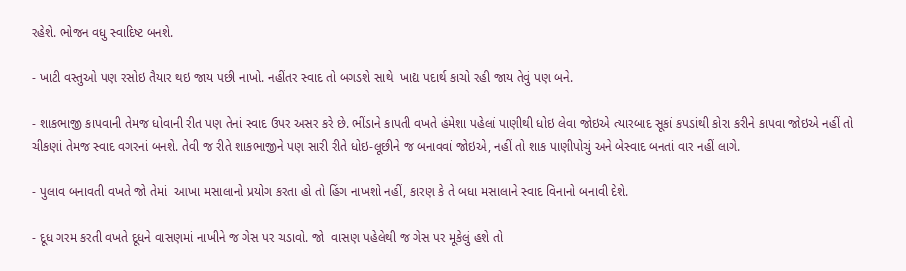રહેશે. ભોજન વધુ સ્વાદિષ્ટ બનશે.

- ખાટી વસ્તુઓ પણ રસોઇ તૈયાર થઇ જાય પછી નાખો. નહીંતર સ્વાદ તો બગડશે સાથે  ખાદ્ય પદાર્થ કાચો રહી જાય તેવું પણ બને.

- શાકભાજી કાપવાની તેમજ ધોવાની રીત પણ તેનાં સ્વાદ ઉપર અસર કરે છે. ભીંડાને કાપતી વખતે હંમેશા પહેલાં પાણીથી ધોઇ લેવા જોઇએ ત્યારબાદ સૂકાં કપડાંથી કોરા કરીને કાપવા જોઇએ નહીં તો ચીકણાં તેમજ સ્વાદ વગરનાં બનશે. તેવી જ રીતે શાકભાજીને પણ સારી રીતે ધોઇ-લૂછીને જ બનાવવાં જોઇએ, નહીં તો શાક પાણીપોચું અને બેસ્વાદ બનતાં વાર નહીં લાગે.

- પુલાવ બનાવતી વખતે જો તેમાં  આખા મસાલાનો પ્રયોગ કરતા હો તો હિંગ નાખશો નહીં, કારણ કે તે બધા મસાલાને સ્વાદ વિનાનો બનાવી દેશે.

- દૂધ ગરમ કરતી વખતે દૂધને વાસણમાં નાખીને જ ગેસ પર ચડાવો. જો  વાસણ પહેલેથી જ ગેસ પર મૂકેલું હશે તો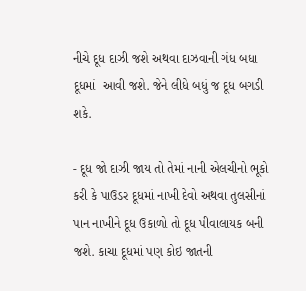નીચે દૂધ દાઝી જશે અથવા દાઝવાની ગંધ બધા દૂધમાં  આવી જશે. જેને લીધે બધું જ દૂધ બગડી શકે.

- દૂધ જો દાઝી જાય તો તેમાં નાની એલચીનો ભૂકો કરી કે પાઉડર દૂધમાં નાખી દેવો અથવા તુલસીનાં પાન નાખીને દૂધ ઉકાળો તો દૂધ પીવાલાયક બની જશે. કાચા દૂધમાં પણ કોઇ જાતની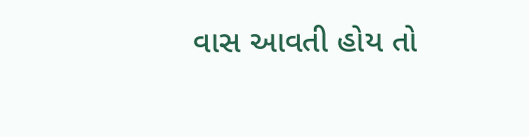વાસ આવતી હોય તો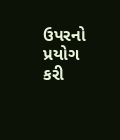ઉપરનો પ્રયોગ કરી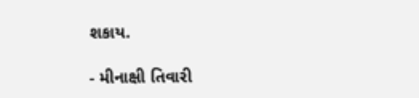શકાય.

- મીનાક્ષી તિવારી